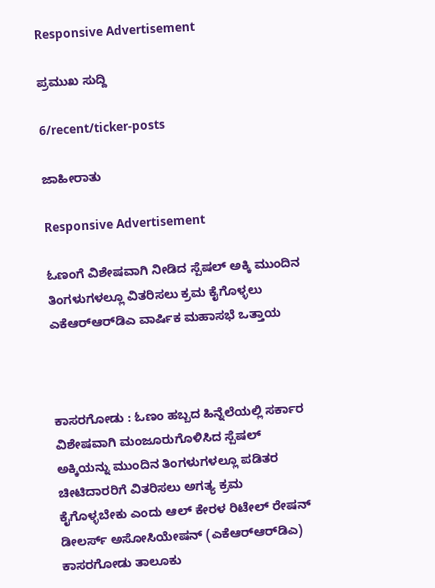Responsive Advertisement

ಪ್ರಮುಖ ಸುದ್ದಿ

6/recent/ticker-posts

ಜಾಹೀರಾತು

Responsive Advertisement

ಓಣಂಗೆ ವಿಶೇಷವಾಗಿ ನೀಡಿದ ಸ್ಪೆಷಲ್ ಅಕ್ಕಿ ಮುಂದಿನ ತಿಂಗಳುಗಳಲ್ಲೂ ವಿತರಿಸಲು ಕ್ರಮ ಕೈಗೊಳ್ಳಲು ಎಕೆಆರ್‌ಆರ್‌ಡಿಎ ವಾರ್ಷಿಕ ಮಹಾಸಭೆ ಒತ್ತಾಯ



ಕಾಸರಗೋಡು : ಓಣಂ ಹಬ್ಬದ ಹಿನ್ನೆಲೆಯಲ್ಲಿ ಸರ್ಕಾರ ವಿಶೇಷವಾಗಿ ಮಂಜೂರುಗೊಳಿಸಿದ ಸ್ಪೆಷಲ್ ಅಕ್ಕಿಯನ್ನು ಮುಂದಿನ ತಿಂಗಳುಗಳಲ್ಲೂ ಪಡಿತರ ಚೀಟಿದಾರರಿಗೆ ವಿತರಿಸಲು ಅಗತ್ಯ ಕ್ರಮ ಕೈಗೊಳ್ಳಬೇಕು ಎಂದು ಆಲ್ ಕೇರಳ ರಿಟೇಲ್ ರೇಷನ್ ಡೀಲರ್ಸ್ ಅಸೋಸಿಯೇಷನ್‌ (ಎಕೆಆರ್‌ಆರ್‌ಡಿಎ) ಕಾಸರಗೋಡು ತಾಲೂಕು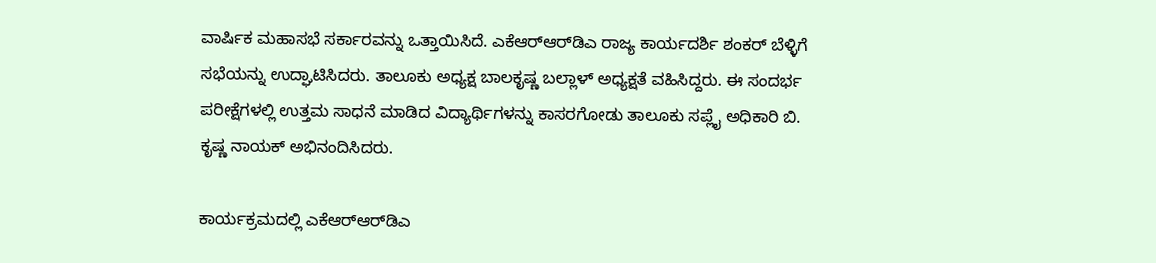ವಾರ್ಷಿಕ ಮಹಾಸಭೆ ಸರ್ಕಾರವನ್ನು ಒತ್ತಾಯಿಸಿದೆ. ಎಕೆಆರ್‌ಆರ್‌ಡಿಎ ರಾಜ್ಯ ಕಾರ್ಯದರ್ಶಿ ಶಂಕರ್ ಬೆಳ್ಳಿಗೆ ಸಭೆಯನ್ನು ಉದ್ಘಾಟಿಸಿದರು. ತಾಲೂಕು ಅಧ್ಯಕ್ಷ ಬಾಲಕೃಷ್ಣ ಬಲ್ಲಾಳ್ ಅಧ್ಯಕ್ಷತೆ ವಹಿಸಿದ್ದರು. ಈ ಸಂದರ್ಭ ಪರೀಕ್ಷೆಗಳಲ್ಲಿ ಉತ್ತಮ ಸಾಧನೆ ಮಾಡಿದ ವಿದ್ಯಾರ್ಥಿಗಳನ್ನು ಕಾಸರಗೋಡು ತಾಲೂಕು ಸಪ್ಲೈ ಅಧಿಕಾರಿ ಬಿ. ಕೃಷ್ಣ ನಾಯಕ್ ಅಭಿನಂದಿಸಿದರು.

ಕಾರ್ಯಕ್ರಮದಲ್ಲಿ ಎಕೆಆರ್‌ಆರ್‌ಡಿಎ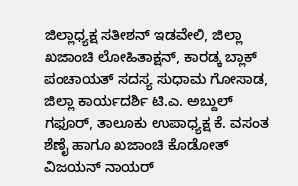ಜಿಲ್ಲಾಧ್ಯಕ್ಷ ಸತೀಶನ್ ಇಡವೇಲಿ, ಜಿಲ್ಲಾ ಖಜಾಂಚಿ ಲೋಹಿತಾಕ್ಷನ್, ಕಾರಡ್ಕ ಬ್ಲಾಕ್ ಪಂಚಾಯತ್ ಸದಸ್ಯ ಸುಧಾಮ ಗೋಸಾಡ, ಜಿಲ್ಲಾ ಕಾರ್ಯದರ್ಶಿ ಟಿ.ಎ. ಅಬ್ದುಲ್ ಗಫೂರ್, ತಾಲೂಕು ಉಪಾಧ್ಯಕ್ಷ ಕೆ. ವಸಂತ ಶೆಣೈ ಹಾಗೂ ಖಜಾಂಚಿ ಕೊಡೋತ್ ವಿಜಯನ್ ನಾಯರ್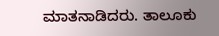ಮಾತನಾಡಿದರು. ತಾಲೂಕು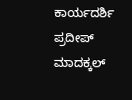ಕಾರ್ಯದರ್ಶಿ ಪ್ರದೀಪ್ ಮಾದಕ್ಕಲ್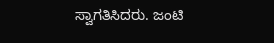ಸ್ವಾಗತಿಸಿದರು. ಜಂಟಿ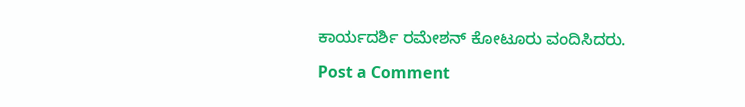ಕಾರ್ಯದರ್ಶಿ ರಮೇಶನ್ ಕೋಟೂರು ವಂದಿಸಿದರು.

Post a Comment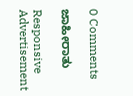0 Comments

ಜಾಹೀರಾತು

Responsive Advertisement